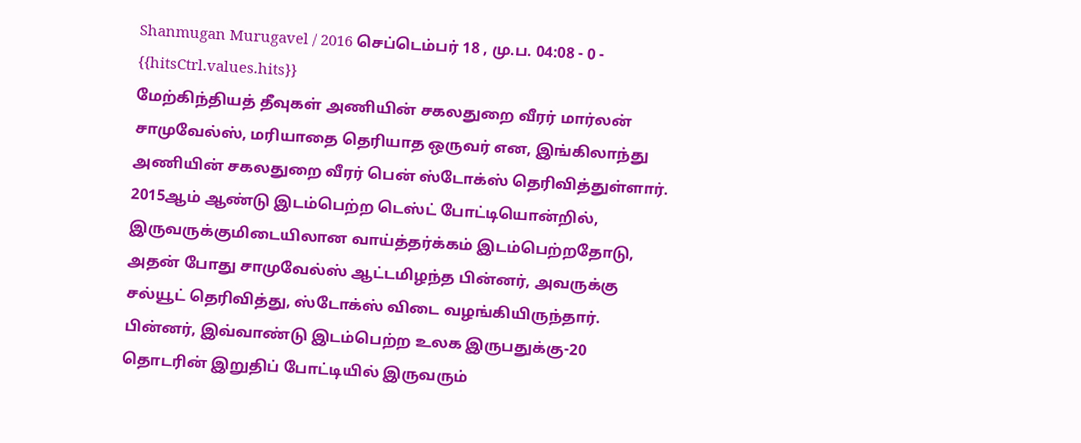Shanmugan Murugavel / 2016 செப்டெம்பர் 18 , மு.ப. 04:08 - 0 - {{hitsCtrl.values.hits}}
மேற்கிந்தியத் தீவுகள் அணியின் சகலதுறை வீரர் மார்லன் சாமுவேல்ஸ், மரியாதை தெரியாத ஒருவர் என, இங்கிலாந்து அணியின் சகலதுறை வீரர் பென் ஸ்டோக்ஸ் தெரிவித்துள்ளார்.
2015ஆம் ஆண்டு இடம்பெற்ற டெஸ்ட் போட்டியொன்றில், இருவருக்குமிடையிலான வாய்த்தர்க்கம் இடம்பெற்றதோடு, அதன் போது சாமுவேல்ஸ் ஆட்டமிழந்த பின்னர், அவருக்கு சல்யூட் தெரிவித்து, ஸ்டோக்ஸ் விடை வழங்கியிருந்தார்.
பின்னர், இவ்வாண்டு இடம்பெற்ற உலக இருபதுக்கு-20 தொடரின் இறுதிப் போட்டியில் இருவரும்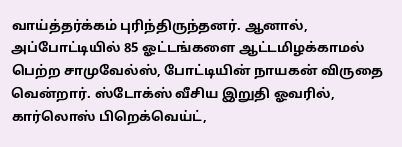வாய்த்தர்க்கம் புரிந்திருந்தனர். ஆனால், அப்போட்டியில் 85 ஓட்டங்களை ஆட்டமிழக்காமல் பெற்ற சாமுவேல்ஸ், போட்டியின் நாயகன் விருதை வென்றார். ஸ்டோக்ஸ் வீசிய இறுதி ஓவரில், கார்லொஸ் பிறெக்வெய்ட்,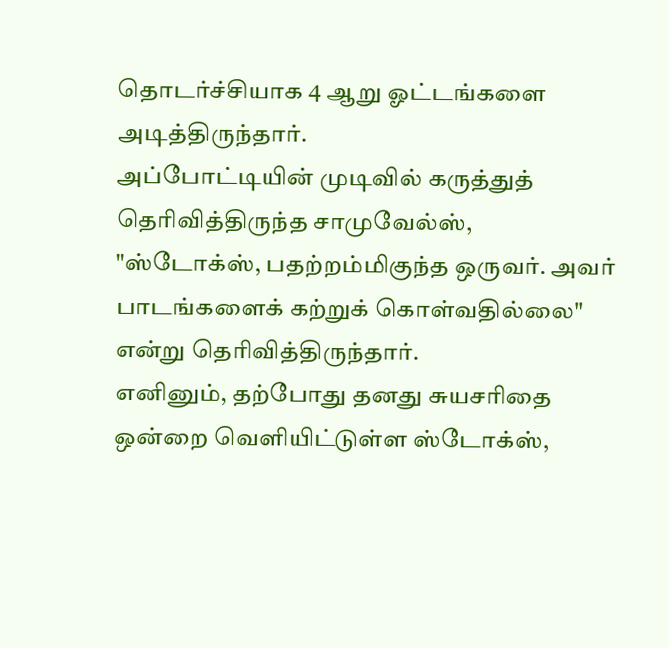தொடர்ச்சியாக 4 ஆறு ஓட்டங்களை அடித்திருந்தார்.
அப்போட்டியின் முடிவில் கருத்துத் தெரிவித்திருந்த சாமுவேல்ஸ், "ஸ்டோக்ஸ், பதற்றம்மிகுந்த ஒருவர். அவர் பாடங்களைக் கற்றுக் கொள்வதில்லை" என்று தெரிவித்திருந்தார்.
எனினும், தற்போது தனது சுயசரிதை ஒன்றை வெளியிட்டுள்ள ஸ்டோக்ஸ்,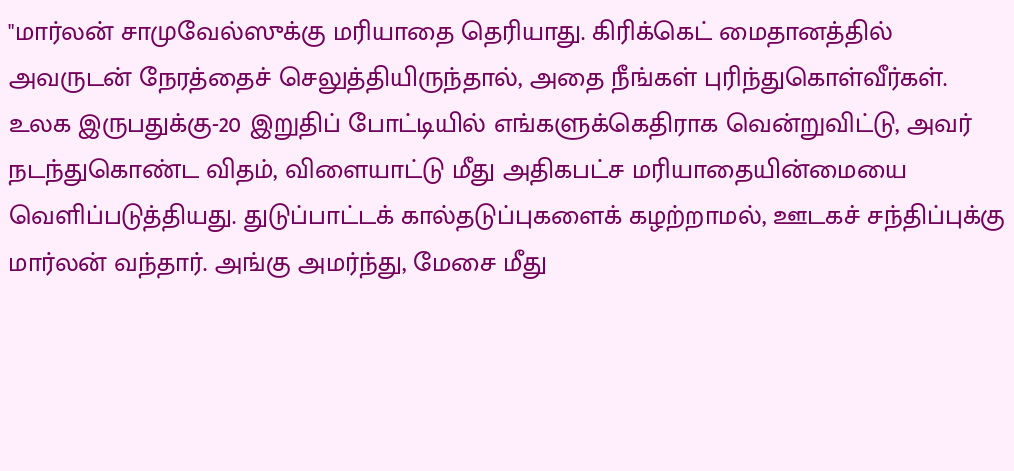"மார்லன் சாமுவேல்ஸுக்கு மரியாதை தெரியாது. கிரிக்கெட் மைதானத்தில் அவருடன் நேரத்தைச் செலுத்தியிருந்தால், அதை நீங்கள் புரிந்துகொள்வீர்கள். உலக இருபதுக்கு-20 இறுதிப் போட்டியில் எங்களுக்கெதிராக வென்றுவிட்டு, அவர் நடந்துகொண்ட விதம், விளையாட்டு மீது அதிகபட்ச மரியாதையின்மையை வெளிப்படுத்தியது. துடுப்பாட்டக் கால்தடுப்புகளைக் கழற்றாமல், ஊடகச் சந்திப்புக்கு மார்லன் வந்தார். அங்கு அமர்ந்து, மேசை மீது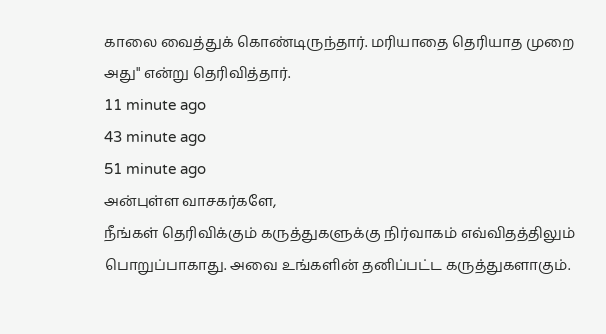காலை வைத்துக் கொண்டிருந்தார். மரியாதை தெரியாத முறை அது" என்று தெரிவித்தார்.
11 minute ago
43 minute ago
51 minute ago
அன்புள்ள வாசகர்களே,
நீங்கள் தெரிவிக்கும் கருத்துகளுக்கு நிர்வாகம் எவ்விதத்திலும் பொறுப்பாகாது. அவை உங்களின் தனிப்பட்ட கருத்துகளாகும்.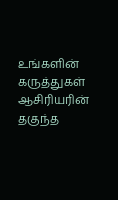உங்களின் கருத்துகள் ஆசிரியரின் தகுந்த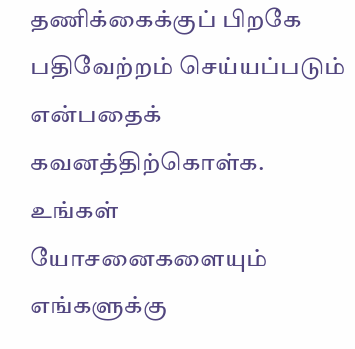தணிக்கைக்குப் பிறகே பதிவேற்றம் செய்யப்படும் என்பதைக் கவனத்திற்கொள்க. உங்கள் யோசனைகளையும் எங்களுக்கு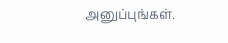அனுப்புங்கள்.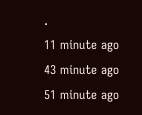.
11 minute ago
43 minute ago
51 minute ago